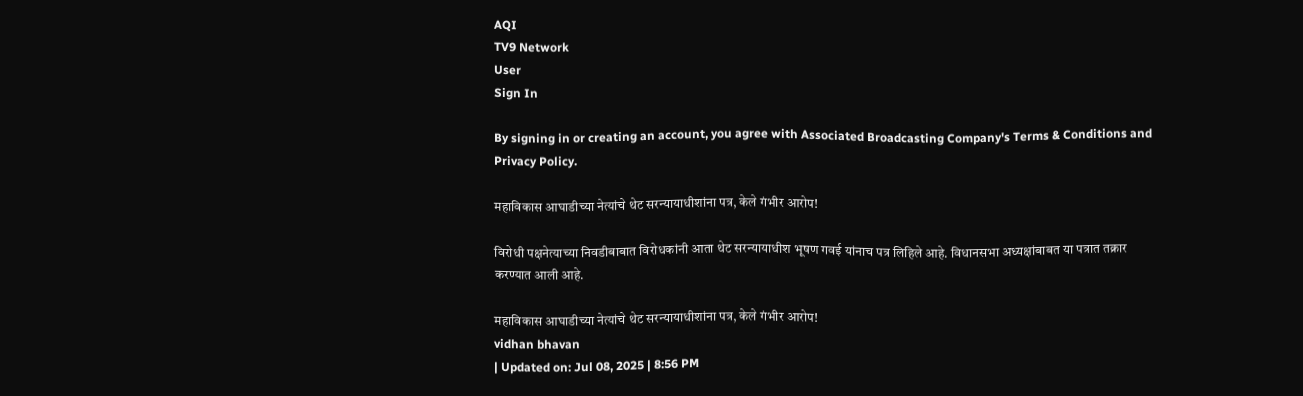AQI
TV9 Network
User
Sign In

By signing in or creating an account, you agree with Associated Broadcasting Company's Terms & Conditions and Privacy Policy.

महाविकास आघाडीच्या नेत्यांचे थेट सरन्यायाधीशांना पत्र, केले गंभीर आरोप!

विरोधी पक्षनेत्याच्या निवडीबाबात विरोधकांनी आता थेट सरन्यायाधीश भूषण गवई यांनाच पत्र लिहिले आहे. विधानसभा अध्यक्षांबाबत या पत्रात तक्रार करण्यात आली आहे.

महाविकास आघाडीच्या नेत्यांचे थेट सरन्यायाधीशांना पत्र, केले गंभीर आरोप!
vidhan bhavan
| Updated on: Jul 08, 2025 | 8:56 PM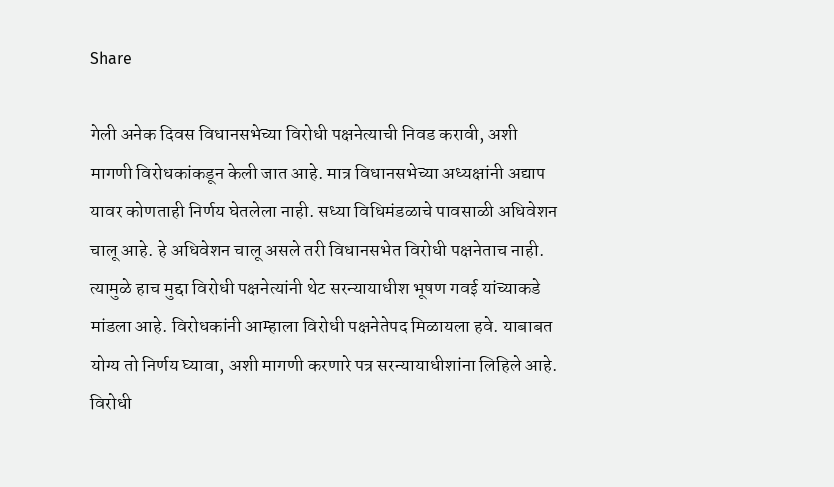Share

गेली अनेक दिवस विधानसभेच्या विरोधी पक्षनेत्याची निवड करावी, अशी मागणी विरोधकांकडून केली जात आहे. मात्र विधानसभेच्या अध्यक्षांनी अद्याप यावर कोणताही निर्णय घेतलेला नाही. सध्या विधिमंडळाचे पावसाळी अधिवेशन चालू आहे. हे अधिवेशन चालू असले तरी विधानसभेत विरोधी पक्षनेताच नाही. त्यामुळे हाच मुद्दा विरोधी पक्षनेत्यांनी थेट सरन्यायाधीश भूषण गवई यांच्याकडे मांडला आहे. विरोधकांनी आम्हाला विरोधी पक्षनेतेपद मिळायला हवे. याबाबत योग्य तो निर्णय घ्यावा, अशी मागणी करणारे पत्र सरन्यायाधीशांना लिहिले आहे. विरोधी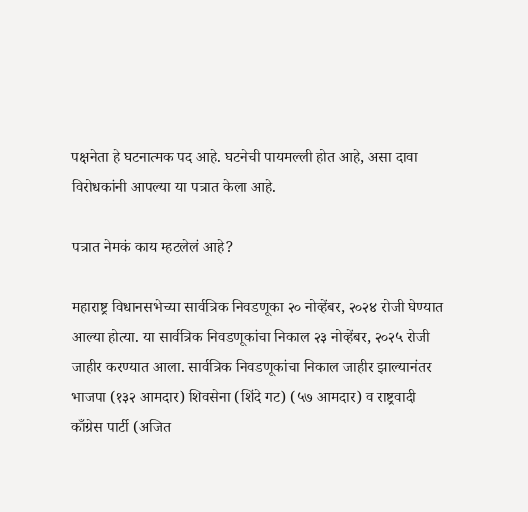पक्षनेता हे घटनात्मक पद आहे. घटनेची पायमल्ली होत आहे, असा दावा विरोधकांनी आपल्या या पत्रात केला आहे.

पत्रात नेमकं काय म्हटलेलं आहे?

महाराष्ट्र विधानसभेच्या सार्वत्रिक निवडणूका २० नोव्हेंबर, २०२४ रोजी घेण्यात आल्या होत्या. या सार्वत्रिक निवडणूकांचा निकाल २३ नोव्हेंबर, २०२५ रोजी जाहीर करण्यात आला. सार्वत्रिक निवडणूकांचा निकाल जाहीर झाल्यानंतर भाजपा (१३२ आमदार) शिवसेना (शिंदे गट) (५७ आमदार) व राष्ट्रवादी काँग्रेस पार्टी (अजित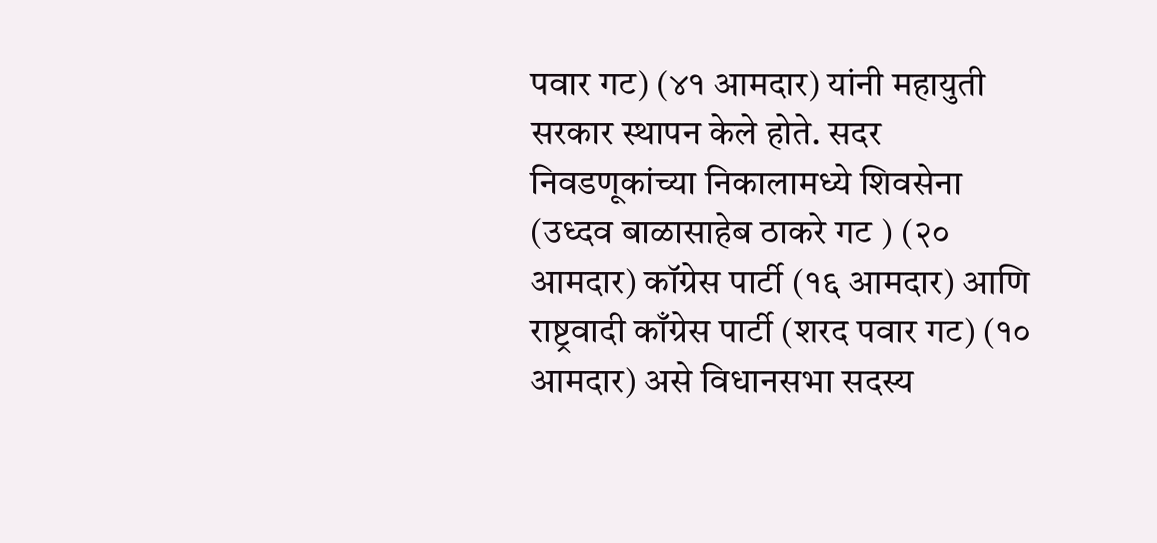पवार गट) (४१ आमदार) यांनी महायुती सरकार स्थापन केले होते. सदर निवडणूकांच्या निकालामध्ये शिवसेना (उध्दव बाळासाहेब ठाकरे गट ) (२० आमदार) कॉग्रेस पार्टी (१६ आमदार) आणि राष्ट्रवादी काँग्रेस पार्टी (शरद पवार गट) (१० आमदार) असे विधानसभा सदस्य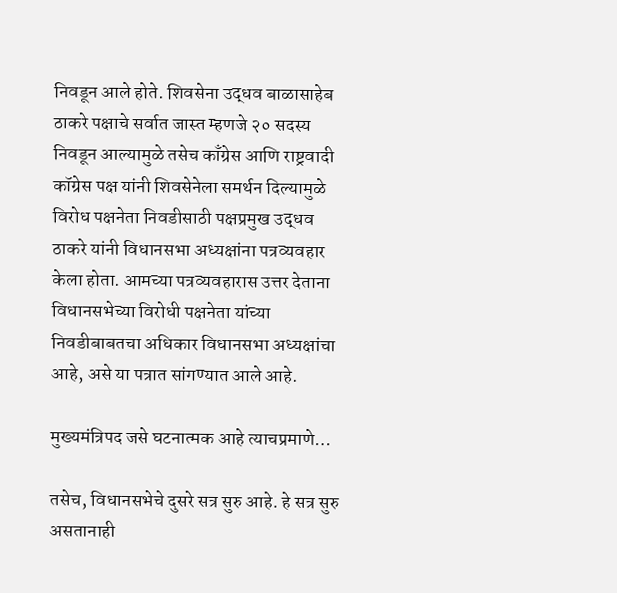निवडून आले होते. शिवसेना उद्धव बाळासाहेब ठाकरे पक्षाचे सर्वात जास्त म्हणजे २० सदस्य निवडून आल्यामुळे तसेच काँग्रेस आणि राष्ट्रवादी कॉग्रेस पक्ष यांनी शिवसेनेला समर्थन दिल्यामुळे विरोध पक्षनेता निवडीसाठी पक्षप्रमुख उद्धव ठाकरे यांनी विधानसभा अध्यक्षांना पत्रव्यवहार केला होता. आमच्या पत्रव्यवहारास उत्तर देताना विधानसभेच्या विरोधी पक्षनेता यांच्या निवडीबाबतचा अधिकार विधानसभा अध्यक्षांचा आहे, असे या पत्रात सांगण्यात आले आहे.

मुख्यमंत्रिपद जसे घटनात्मक आहे त्याचप्रमाणे…

तसेच, विधानसभेचे दुसरे सत्र सुरु आहे. हे सत्र सुरु असतानाही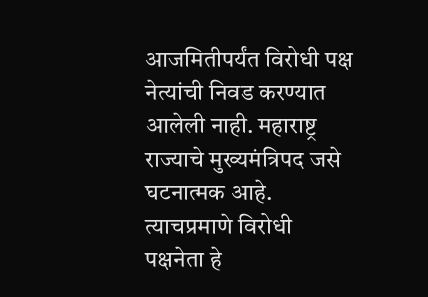आजमितीपर्यंत विरोधी पक्ष नेत्यांची निवड करण्यात आलेली नाही. महाराष्ट्र राज्याचे मुख्यमंत्रिपद जसे घटनात्मक आहे. त्याचप्रमाणे विरोधी पक्षनेता हे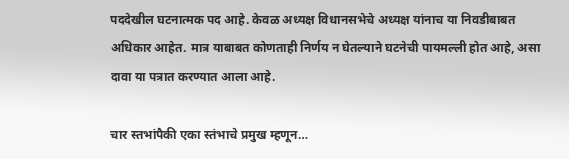पददेखील घटनात्मक पद आहे. केवळ अध्यक्ष विधानसभेचे अध्यक्ष यांनाच या निवडीबाबत अधिकार आहेत. मात्र याबाबत कोणताही निर्णय न घेतल्याने घटनेची पायमल्ली होत आहे, असा दावा या पत्रात करण्यात आला आहे.

चार स्तभांपैकी एका स्तंभाचे प्रमुख म्हणून…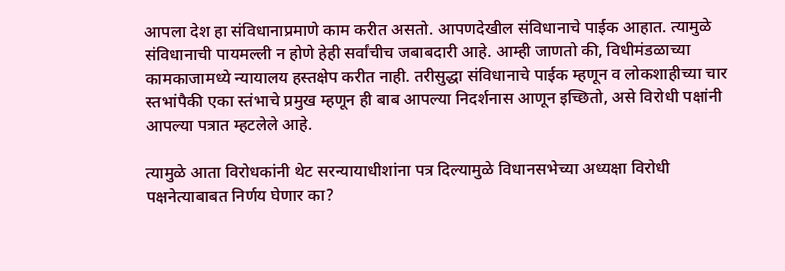आपला देश हा संविधानाप्रमाणे काम करीत असतो. आपणदेखील संविधानाचे पाईक आहात. त्यामुळे संविधानाची पायमल्ली न होणे हेही सर्वांचीच जबाबदारी आहे. आम्ही जाणतो की, विधीमंडळाच्या कामकाजामध्ये न्यायालय हस्तक्षेप करीत नाही. तरीसुद्धा संविधानाचे पाईक म्हणून व लोकशाहीच्या चार स्तभांपैकी एका स्तंभाचे प्रमुख म्हणून ही बाब आपल्या निदर्शनास आणून इच्छितो, असे विरोधी पक्षांनी आपल्या पत्रात म्हटलेले आहे.

त्यामुळे आता विरोधकांनी थेट सरन्यायाधीशांना पत्र दिल्यामुळे विधानसभेच्या अध्यक्षा विरोधी पक्षनेत्याबाबत निर्णय घेणार का?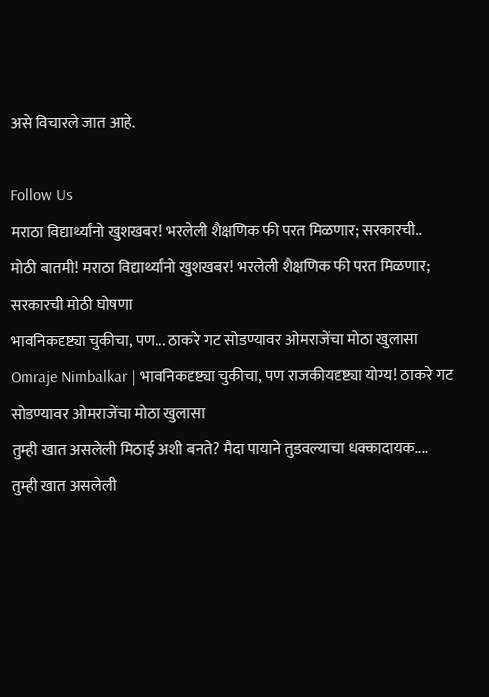असे विचारले जात आहे.

Follow Us
मराठा विद्यार्थ्यांनो खुशखबर! भरलेली शैक्षणिक फी परत मिळणार; सरकारची..
मोठी बातमी! मराठा विद्यार्थ्यांनो खुशखबर! भरलेली शैक्षणिक फी परत मिळणार; सरकारची मोठी घोषणा
भावनिकदृष्ट्या चुकीचा, पण... ठाकरे गट सोडण्यावर ओमराजेंचा मोठा खुलासा
Omraje Nimbalkar | भावनिकदृष्ट्या चुकीचा, पण राजकीयदृष्ट्या योग्य! ठाकरे गट सोडण्यावर ओमराजेंचा मोठा खुलासा
तुम्ही खात असलेली मिठाई अशी बनते? मैदा पायाने तुडवल्याचा धक्कादायक....
तुम्ही खात असलेली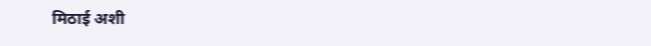मिठाई अशी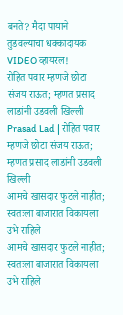बनते? मैदा पायाने तुडवल्याचा धक्कादायक VIDEO व्हायरल!
रोहित पवार म्हणजे छोटा संजय राऊत; म्हणत प्रसाद लाडांनी उडवली खिल्ली
Prasad Lad | रोहित पवार म्हणजे छोटा संजय राऊत; म्हणत प्रसाद लाडांनी उडवली खिल्ली
आमचे खासदार फुटले नाहीत; स्वतःला बाजारात विकायला उभे राहिले
आमचे खासदार फुटले नाहीत; स्वतःला बाजारात विकायला उभे राहिले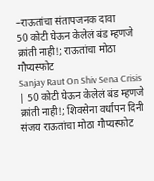–राऊतांचा संतापजनक दावा
50 कोटी घेऊन केलेलं बंड म्हणजे क्रांती नाही!; राऊतांचा मोठा गौप्यस्फोट
Sanjay Raut On Shiv Sena Crisis | 50 कोटी घेऊन केलेलं बंड म्हणजे क्रांती नाही!; शिवसेना वर्धापन दिनी संजय राऊतांचा मोठा गौप्यस्फोट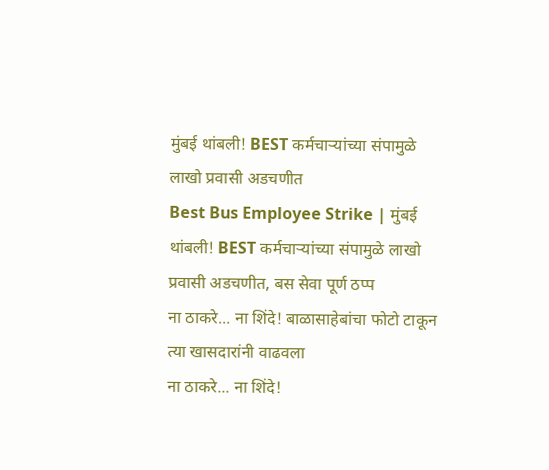मुंबई थांबली! BEST कर्मचाऱ्यांच्या संपामुळे लाखो प्रवासी अडचणीत
Best Bus Employee Strike | मुंबई थांबली! BEST कर्मचाऱ्यांच्या संपामुळे लाखो प्रवासी अडचणीत, बस सेवा पूर्ण ठप्प
ना ठाकरे... ना शिंदे! बाळासाहेबांचा फोटो टाकून त्या खासदारांनी वाढवला
ना ठाकरे... ना शिंदे!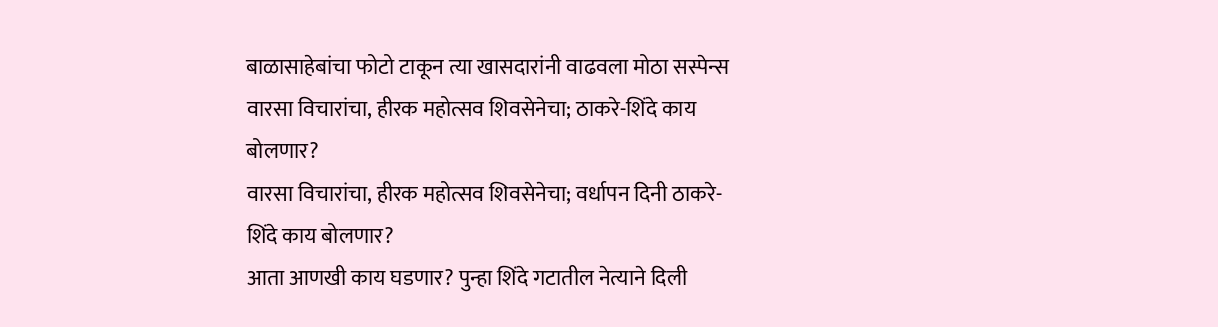बाळासाहेबांचा फोटो टाकून त्या खासदारांनी वाढवला मोठा सस्पेन्स
वारसा विचारांचा, हीरक महोत्सव शिवसेनेचा; ठाकरे-शिंदे काय बोलणार?
वारसा विचारांचा, हीरक महोत्सव शिवसेनेचा; वर्धापन दिनी ठाकरे-शिंदे काय बोलणार?
आता आणखी काय घडणार? पुन्हा शिंदे गटातील नेत्याने दिली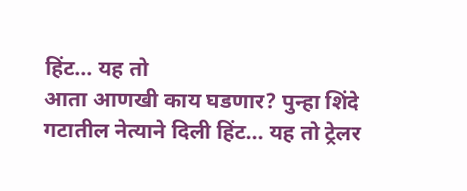हिंट... यह तो
आता आणखी काय घडणार? पुन्हा शिंदे गटातील नेत्याने दिली हिंट... यह तो ट्रेलर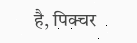है, पिक्चर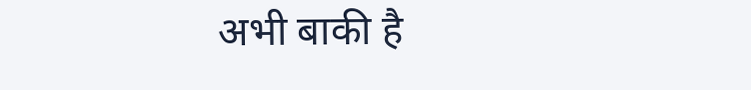अभी बाकी है